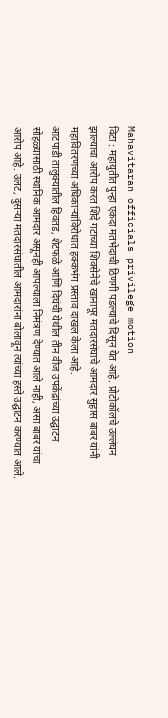Mahavitaran officials privilege motion
विटा : महायुतीत पुन्हा एकदा मतभेदाची ठिणगी पडल्याचे दिसून येत आहे. प्रोटोकॉलचे उल्लंघन झाल्याचा आरोप करत शिंदे गटाच्या शिवसेनेचे खानापूर मतदारसंघाचे आमदार सुहास बाबर यांनी महावितरणच्या अधिकाऱ्यांविरोधात हक्कभंग प्रस्ताव दाखल केला आहे.
आटपाडी तालुक्यातील हिवतड, शेटफळे आणि दिघंची येथील तीन वीज उपकेंद्रांच्या उद्घाटन सोहळ्यासाठी स्थानिक आमदार असूनही आपल्याला निमंत्रण देण्यात आले नाही, असा बाबर यांचा आरोप आहे. उलट, दुसऱ्या मतदारसंघातील आमदारांना बोलावून त्यांच्या हस्ते उद्घाटन करण्यात आले.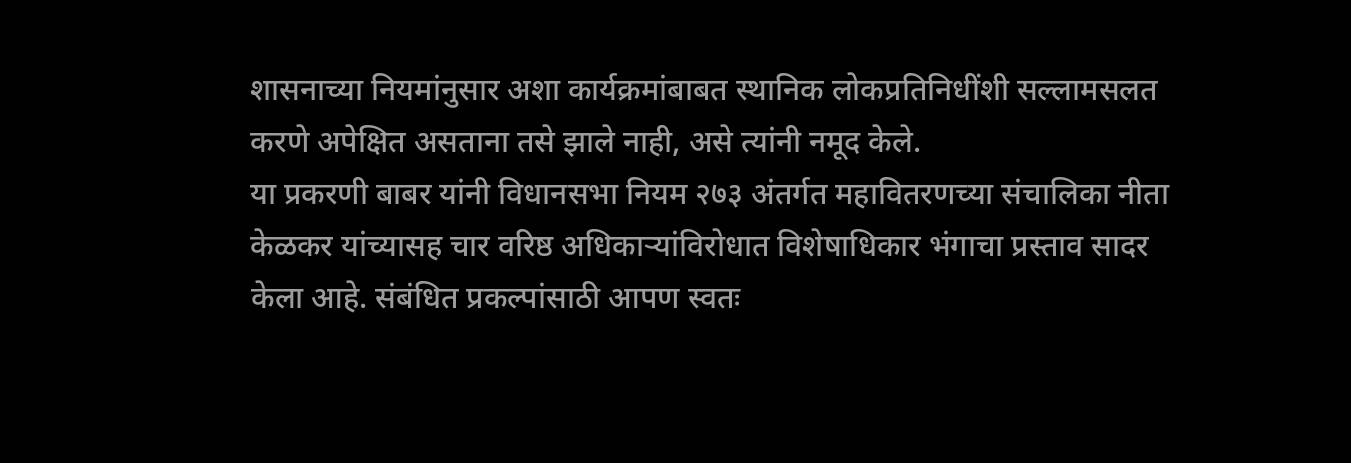शासनाच्या नियमांनुसार अशा कार्यक्रमांबाबत स्थानिक लोकप्रतिनिधींशी सल्लामसलत करणे अपेक्षित असताना तसे झाले नाही, असे त्यांनी नमूद केले.
या प्रकरणी बाबर यांनी विधानसभा नियम २७३ अंतर्गत महावितरणच्या संचालिका नीता केळकर यांच्यासह चार वरिष्ठ अधिकाऱ्यांविरोधात विशेषाधिकार भंगाचा प्रस्ताव सादर केला आहे. संबंधित प्रकल्पांसाठी आपण स्वतः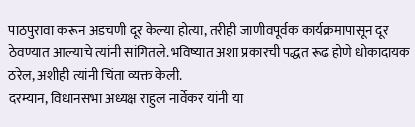पाठपुरावा करून अडचणी दूर केल्या होत्या, तरीही जाणीवपूर्वक कार्यक्रमापासून दूर ठेवण्यात आल्याचे त्यांनी सांगितले. भविष्यात अशा प्रकारची पद्धत रूढ होणे धोकादायक ठरेल, अशीही त्यांनी चिंता व्यक्त केली.
दरम्यान, विधानसभा अध्यक्ष राहुल नार्वेकर यांनी या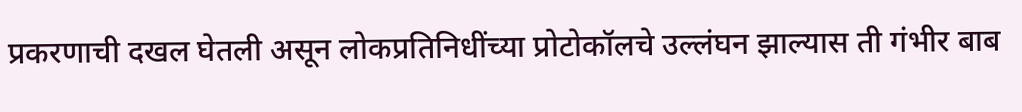प्रकरणाची दखल घेतली असून लोकप्रतिनिधींच्या प्रोटोकॉलचे उल्लंघन झाल्यास ती गंभीर बाब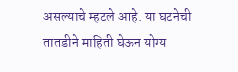असल्याचे म्हटले आहे. या घटनेची तातडीने माहिती घेऊन योग्य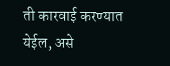ती कारवाई करण्यात येईल, असे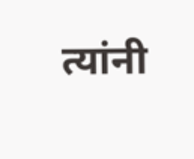त्यांनी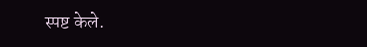स्पष्ट केले.